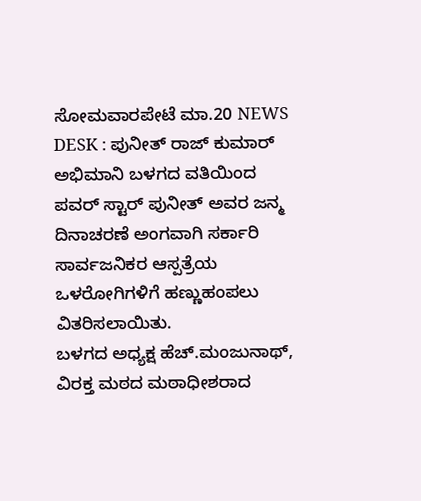ಸೋಮವಾರಪೇಟೆ ಮಾ.20 NEWS DESK : ಪುನೀತ್ ರಾಜ್ ಕುಮಾರ್ ಅಭಿಮಾನಿ ಬಳಗದ ವತಿಯಿಂದ ಪವರ್ ಸ್ಟಾರ್ ಪುನೀತ್ ಅವರ ಜನ್ಮ ದಿನಾಚರಣೆ ಅಂಗವಾಗಿ ಸರ್ಕಾರಿ ಸಾರ್ವಜನಿಕರ ಆಸ್ಪತ್ರೆಯ ಒಳರೋಗಿಗಳಿಗೆ ಹಣ್ಣುಹಂಪಲು ವಿತರಿಸಲಾಯಿತು.
ಬಳಗದ ಅಧ್ಯಕ್ಷ ಹೆಚ್.ಮಂಜುನಾಥ್, ವಿರಕ್ತ ಮಠದ ಮಠಾಧೀಶರಾದ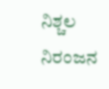ನಿಶ್ಚಲ ನಿರಂಜನ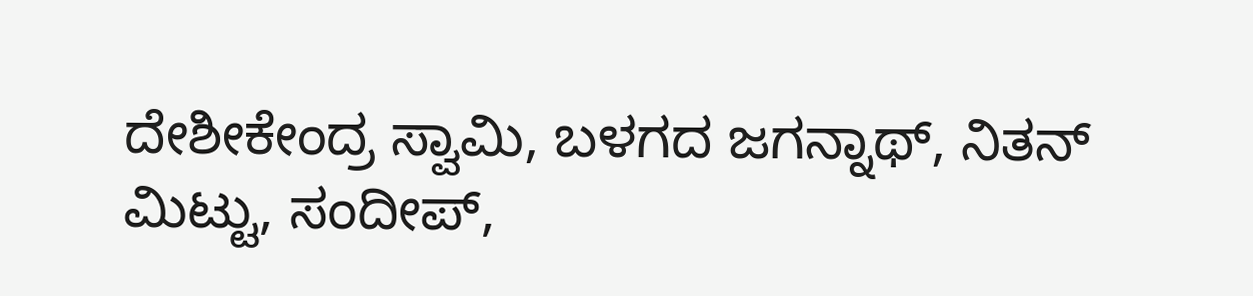ದೇಶೀಕೇಂದ್ರ ಸ್ವಾಮಿ, ಬಳಗದ ಜಗನ್ನಾಥ್, ನಿತನ್ ಮಿಟ್ಟು, ಸಂದೀಪ್,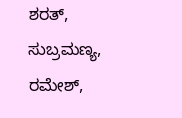ಶರತ್, ಸುಬ್ರಮಣ್ಯ, ರಮೇಶ್,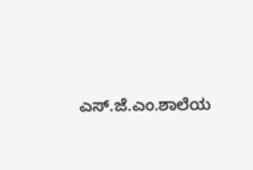ಎಸ್.ಜೆ.ಎಂ.ಶಾಲೆಯ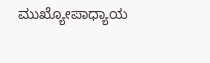ಮುಖ್ಯೋಪಾಧ್ಯಾಯ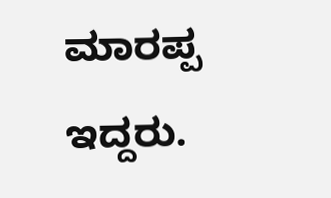ಮಾರಪ್ಪ ಇದ್ದರು.